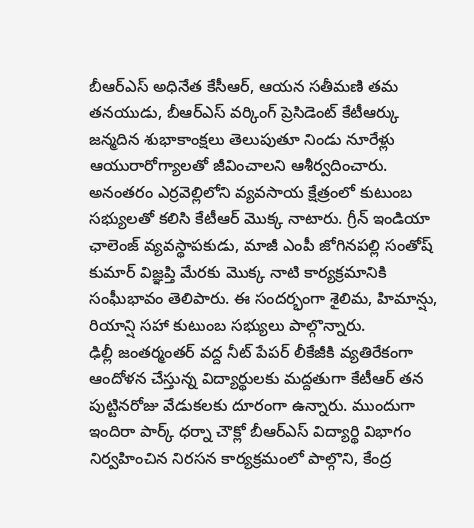బీఆర్ఎస్ అధినేత కేసీఆర్, ఆయన సతీమణి తమ తనయుడు, బీఆర్ఎస్ వర్కింగ్ ప్రెసిడెంట్ కేటీఆర్కు జన్మదిన శుభాకాంక్షలు తెలుపుతూ నిండు నూరేళ్లు ఆయురారోగ్యాలతో జీవించాలని ఆశీర్వదించారు. అనంతరం ఎర్రవెల్లిలోని వ్యవసాయ క్షేత్రంలో కుటుంబ సభ్యులతో కలిసి కేటీఆర్ మొక్క నాటారు. గ్రీన్ ఇండియా ఛాలెంజ్ వ్యవస్థాపకుడు, మాజీ ఎంపీ జోగినపల్లి సంతోష్ కుమార్ విజ్ఞప్తి మేరకు మొక్క నాటి కార్యక్రమానికి సంఘీభావం తెలిపారు. ఈ సందర్భంగా శైలిమ, హిమాన్షు, రియాన్షి సహా కుటుంబ సభ్యులు పాల్గొన్నారు.
ఢిల్లీ జంతర్మంతర్ వద్ద నీట్ పేపర్ లీకేజీకి వ్యతిరేకంగా ఆందోళన చేస్తున్న విద్యార్థులకు మద్దతుగా కేటీఆర్ తన పుట్టినరోజు వేడుకలకు దూరంగా ఉన్నారు. ముందుగా ఇందిరా పార్క్ ధర్నా చౌక్లో బీఆర్ఎస్ విద్యార్థి విభాగం నిర్వహించిన నిరసన కార్యక్రమంలో పాల్గొని, కేంద్ర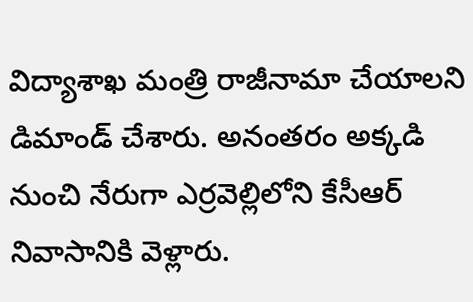విద్యాశాఖ మంత్రి రాజీనామా చేయాలని డిమాండ్ చేశారు. అనంతరం అక్కడి నుంచి నేరుగా ఎర్రవెల్లిలోని కేసీఆర్ నివాసానికి వెళ్లారు.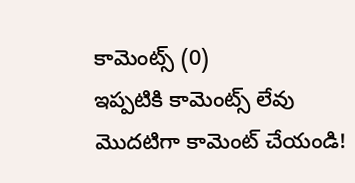కామెంట్స్ (0)
ఇప్పటికి కామెంట్స్ లేవు
మొదటిగా కామెంట్ చేయండి!